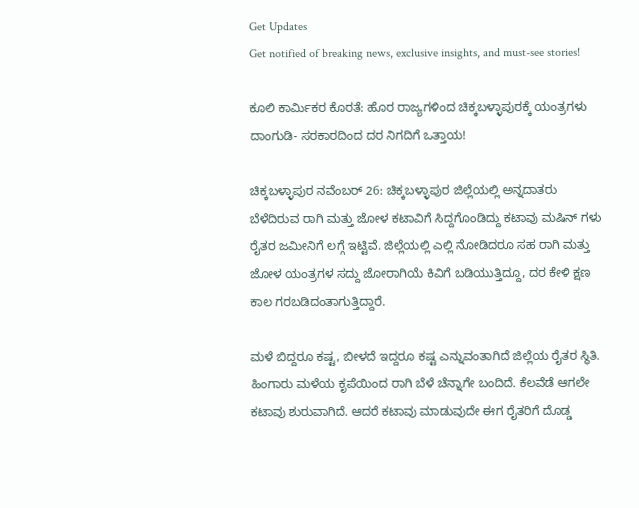Get Updates
Get notified of breaking news, exclusive insights, and must-see stories!

ಕೂಲಿ ಕಾರ್ಮಿಕರ ಕೊರತೆ: ಹೊರ ರಾಜ್ಯಗಳಿಂದ ಚಿಕ್ಕಬಳ್ಳಾಪುರಕ್ಕೆ ಯಂತ್ರಗಳು ದಾಂಗುಡಿ- ಸರಕಾರದಿಂದ ದರ ನಿಗದಿಗೆ ಒತ್ತಾಯ!

ಚಿಕ್ಕಬಳ್ಳಾಪುರ ನವೆಂಬರ್ 26: ಚಿಕ್ಕಬಳ್ಳಾಪುರ ಜಿಲ್ಲೆಯಲ್ಲಿ ಅನ್ನದಾತರು ಬೆಳೆದಿರುವ ರಾಗಿ ಮತ್ತು ಜೋಳ ಕಟಾವಿಗೆ ಸಿದ್ದಗೊಂಡಿದ್ದು ಕಟಾವು ಮಷಿನ್ ಗಳು ರೈತರ ಜಮೀನಿಗೆ ಲಗ್ಗೆ ಇಟ್ಟಿವೆ. ಜಿಲ್ಲೆಯಲ್ಲಿ ಎಲ್ಲಿ ನೋಡಿದರೂ ಸಹ ರಾಗಿ ಮತ್ತು ಜೋಳ ಯಂತ್ರಗಳ ಸದ್ದು ಜೋರಾಗಿಯೆ ಕಿವಿಗೆ ಬಡಿಯುತ್ತಿದ್ದೂ, ದರ ಕೇಳಿ ಕ್ಷಣ ಕಾಲ ಗರಬಡಿದಂತಾಗುತ್ತಿದ್ದಾರೆ.

ಮಳೆ ಬಿದ್ದರೂ ಕಷ್ಟ, ಬೀಳದೆ ಇದ್ದರೂ ಕಷ್ಟ ಎನ್ನುವಂತಾಗಿದೆ ಜಿಲ್ಲೆಯ ರೈತರ ಸ್ಥಿತಿ. ಹಿಂಗಾರು ಮಳೆಯ ಕೃಪೆಯಿಂದ ರಾಗಿ ಬೆಳೆ ಚೆನ್ನಾಗೇ ಬಂದಿದೆ. ಕೆಲವೆಡೆ ಆಗಲೇ ಕಟಾವು ಶುರುವಾಗಿದೆ. ಆದರೆ ಕಟಾವು ಮಾಡುವುದೇ ಈಗ ರೈತರಿಗೆ ದೊಡ್ಡ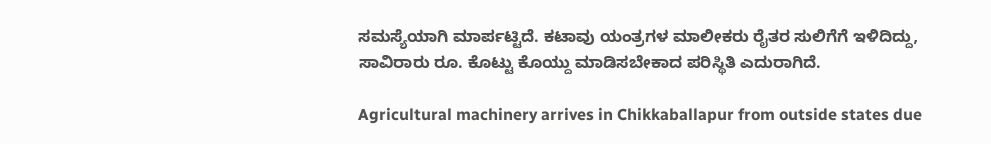ಸಮಸ್ಯೆಯಾಗಿ ಮಾರ್ಪಟ್ಟಿದೆ. ಕಟಾವು ಯಂತ್ರಗಳ ಮಾಲೀಕರು ರೈತರ ಸುಲಿಗೆಗೆ ಇಳಿದಿದ್ದು, ಸಾವಿರಾರು ರೂ. ಕೊಟ್ಟು ಕೊಯ್ದು ಮಾಡಿಸಬೇಕಾದ ಪರಿಸ್ಥಿತಿ ಎದುರಾಗಿದೆ.

Agricultural machinery arrives in Chikkaballapur from outside states due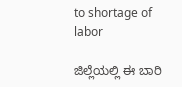to shortage of labor

ಜಿಲ್ಲೆಯಲ್ಲಿ ಈ ಬಾರಿ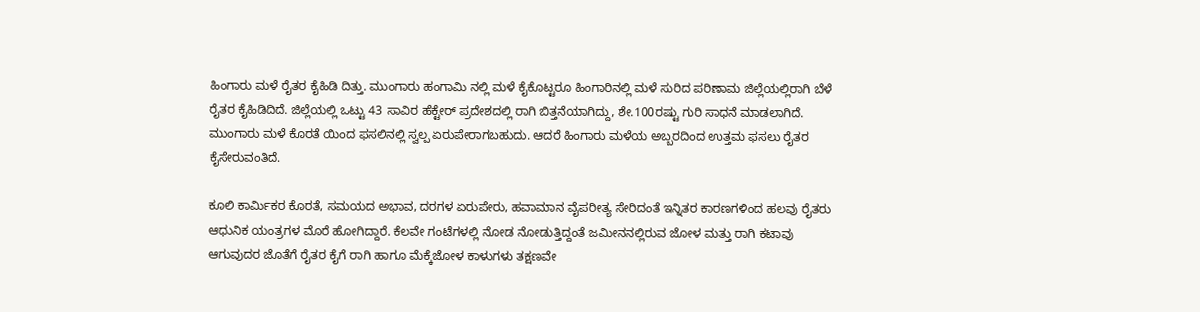ಹಿಂಗಾರು ಮಳೆ ರೈತರ ಕೈಹಿಡಿ ದಿತ್ತು. ಮುಂಗಾರು ಹಂಗಾಮಿ ನಲ್ಲಿ ಮಳೆ ಕೈಕೊಟ್ಟರೂ ಹಿಂಗಾರಿನಲ್ಲಿ ಮಳೆ ಸುರಿದ ಪರಿಣಾಮ ಜಿಲ್ಲೆಯಲ್ಲಿರಾಗಿ ಬೆಳೆ ರೈತರ ಕೈಹಿಡಿದಿದೆ. ಜಿಲ್ಲೆಯಲ್ಲಿ ಒಟ್ಟು 43 ಸಾವಿರ ಹೆಕ್ಟೇರ್ ಪ್ರದೇಶದಲ್ಲಿ ರಾಗಿ ಬಿತ್ತನೆಯಾಗಿದ್ದು, ಶೇ.100ರಷ್ಟು ಗುರಿ ಸಾಧನೆ ಮಾಡಲಾಗಿದೆ. ಮುಂಗಾರು ಮಳೆ ಕೊರತೆ ಯಿಂದ ಫಸಲಿನಲ್ಲಿ ಸ್ವಲ್ಪ ಏರುಪೇರಾಗಬಹುದು. ಆದರೆ ಹಿಂಗಾರು ಮಳೆಯ ಅಬ್ಬರದಿಂದ ಉತ್ತಮ ಫಸಲು ರೈತರ ಕೈಸೇರುವಂತಿದೆ.

ಕೂಲಿ ಕಾರ್ಮಿಕರ ಕೊರತೆ, ಸಮಯದ ಅಭಾವ, ದರಗಳ ಏರುಪೇರು, ಹವಾಮಾನ ವೈಪರೀತ್ಯ ಸೇರಿದಂತೆ ಇನ್ನಿತರ ಕಾರಣಗಳಿಂದ ಹಲವು ರೈತರು ಆಧುನಿಕ ಯಂತ್ರಗಳ ಮೊರೆ ಹೋಗಿದ್ದಾರೆ. ಕೆಲವೇ ಗಂಟೆಗಳಲ್ಲಿ ನೋಡ ನೋಡುತ್ತಿದ್ದಂತೆ ಜಮೀನನಲ್ಲಿರುವ ಜೋಳ ಮತ್ತು ರಾಗಿ ಕಟಾವು ಆಗುವುದರ ಜೊತೆಗೆ ರೈತರ ಕೈಗೆ ರಾಗಿ ಹಾಗೂ ಮೆಕ್ಕೆಜೋಳ ಕಾಳುಗಳು ತಕ್ಷಣವೇ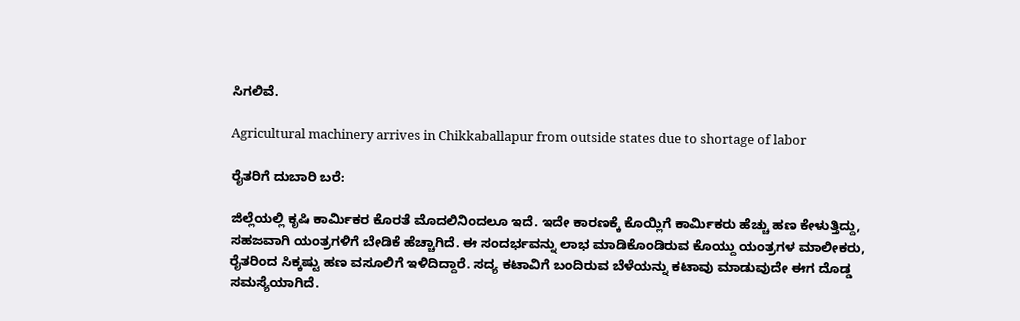ಸಿಗಲಿವೆ.

Agricultural machinery arrives in Chikkaballapur from outside states due to shortage of labor

ರೈತರಿಗೆ ದುಬಾರಿ ಬರೆ:

ಜಿಲ್ಲೆಯಲ್ಲಿ ಕೃಷಿ ಕಾರ್ಮಿಕರ ಕೊರತೆ ಮೊದಲಿನಿಂದಲೂ ಇದೆ. ಇದೇ ಕಾರಣಕ್ಕೆ ಕೊಯ್ಲಿಗೆ ಕಾರ್ಮಿಕರು ಹೆಚ್ಚು ಹಣ ಕೇಳುತ್ತಿದ್ದು, ಸಹಜವಾಗಿ ಯಂತ್ರಗಳಿಗೆ ಬೇಡಿಕೆ ಹೆಚ್ಚಾಗಿದೆ. ಈ ಸಂದರ್ಭವನ್ನು ಲಾಭ ಮಾಡಿಕೊಂಡಿರುವ ಕೊಯ್ದು ಯಂತ್ರಗಳ ಮಾಲೀಕರು, ರೈತರಿಂದ ಸಿಕ್ಕಷ್ಟು ಹಣ ವಸೂಲಿಗೆ ಇಳಿದಿದ್ದಾರೆ. ಸದ್ಯ ಕಟಾವಿಗೆ ಬಂದಿರುವ ಬೆಳೆಯನ್ನು ಕಟಾವು ಮಾಡುವುದೇ ಈಗ ದೊಡ್ಡ ಸಮಸ್ಯೆಯಾಗಿದೆ.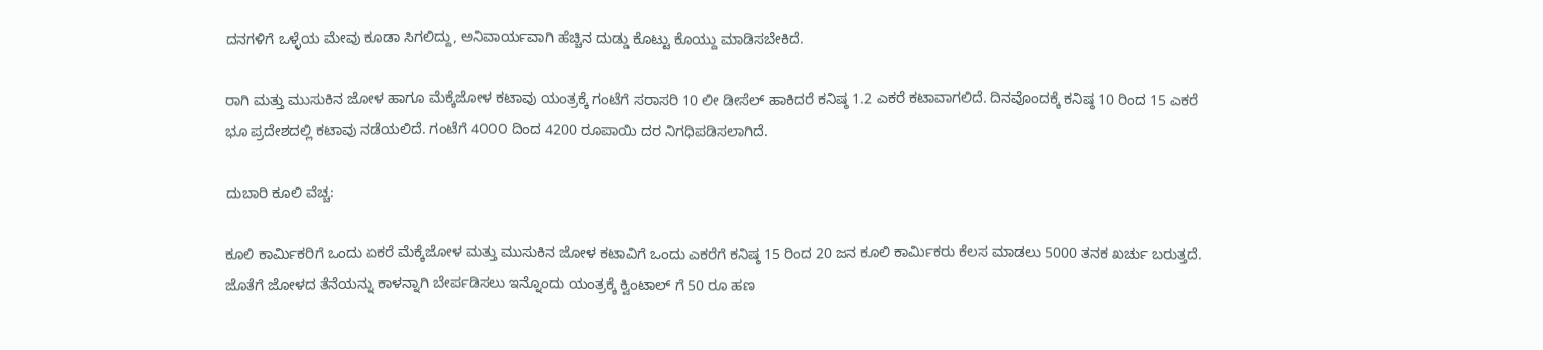ದನಗಳಿಗೆ ಒಳ್ಳೆಯ ಮೇವು ಕೂಡಾ ಸಿಗಲಿದ್ದು, ಅನಿವಾರ್ಯವಾಗಿ ಹೆಚ್ಚಿನ ದುಡ್ಡು ಕೊಟ್ಟು ಕೊಯ್ದು ಮಾಡಿಸಬೇಕಿದೆ.

ರಾಗಿ ಮತ್ತು ಮುಸುಕಿನ ಜೋಳ ಹಾಗೂ ಮೆಕ್ಕೆಜೋಳ ಕಟಾವು ಯಂತ್ರಕ್ಕೆ ಗಂಟೆಗೆ ಸರಾಸರಿ 10 ಲೀ ಡೀಸೆಲ್ ಹಾಕಿದರೆ ಕನಿಷ್ಠ 1.2 ಎಕರೆ ಕಟಾವಾಗಲಿದೆ. ದಿನವೊಂದಕ್ಕೆ ಕನಿಷ್ಠ 10 ರಿಂದ 15 ಎಕರೆ ಭೂ ಪ್ರದೇಶದಲ್ಲಿ ಕಟಾವು ನಡೆಯಲಿದೆ. ಗಂಟೆಗೆ 4೦೦೦ ದಿಂದ 4200 ರೂಪಾಯಿ ದರ ನಿಗಧಿಪಡಿಸಲಾಗಿದೆ.

ದುಬಾರಿ ಕೂಲಿ ವೆಚ್ಚ:

ಕೂಲಿ ಕಾರ್ಮಿಕರಿಗೆ ಒಂದು ಏಕರೆ ಮೆಕ್ಕೆಜೋಳ ಮತ್ತು ಮುಸುಕಿನ ಜೋಳ ಕಟಾವಿಗೆ ಒಂದು ಎಕರೆಗೆ ಕನಿಷ್ಠ 15 ರಿಂದ 20 ಜನ ಕೂಲಿ ಕಾರ್ಮಿಕರು ಕೆಲಸ ಮಾಡಲು 5000 ತನಕ ಖರ್ಚು ಬರುತ್ತದೆ. ಜೊತೆಗೆ ಜೋಳದ ತೆನೆಯನ್ನು ಕಾಳನ್ನಾಗಿ ಬೇರ್ಪಡಿಸಲು ಇನ್ನೊಂದು ಯಂತ್ರಕ್ಕೆ ಕ್ವಿಂಟಾಲ್ ಗೆ 50 ರೂ ಹಣ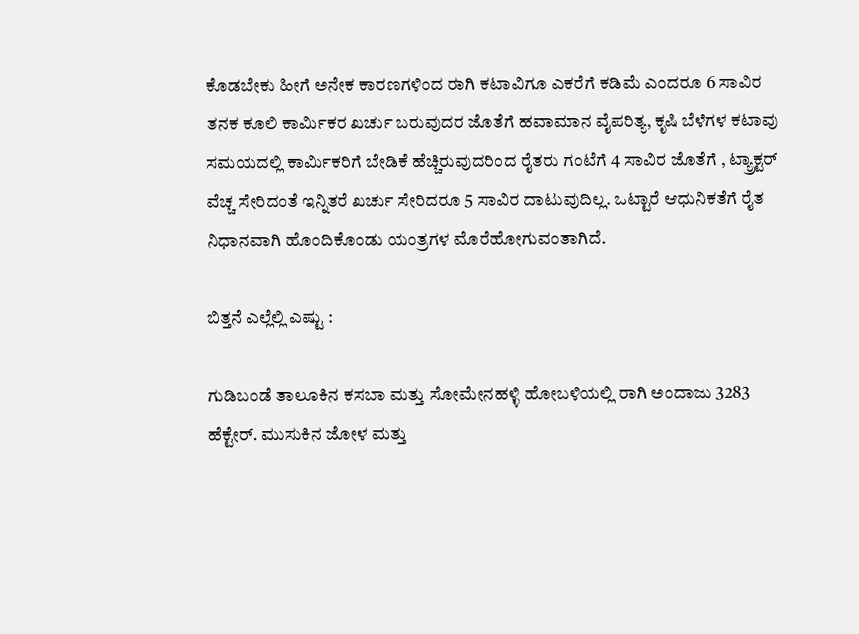ಕೊಡಬೇಕು ಹೀಗೆ ಅನೇಕ ಕಾರಣಗಳಿಂದ ರ‍ಾಗಿ ಕಟಾವಿಗೂ ಎಕರೆಗೆ ಕಡಿಮೆ ಎಂದರೂ 6 ಸಾವಿರ ತನಕ ಕೂಲಿ ಕಾರ್ಮಿಕರ ಖರ್ಚು ಬರುವುದರ ಜೊತೆಗೆ ಹವಾಮಾನ ವೈಪರಿತ್ಯ, ಕೃಷಿ ಬೆಳೆಗಳ ಕಟಾವು ಸಮಯದಲ್ಲಿ ಕಾರ್ಮಿಕರಿಗೆ ಬೇಡಿಕೆ ಹೆಚ್ಚಿರುವುದರಿಂದ ರೈತರು ಗಂಟೆಗೆ 4 ಸಾವಿರ ಜೊತೆಗೆ , ಟ್ಯ್ರಾಕ್ಟರ್ ವೆಚ್ಚ ಸೇರಿದಂತೆ ಇನ್ನಿತರೆ ಖರ್ಚು ಸೇರಿದರೂ 5 ಸಾವಿರ ದಾಟುವುದಿಲ್ಲ. ಒಟ್ಟಾರೆ ಆಧುನಿಕತೆಗೆ ರೈತ ನಿಧಾನವಾಗಿ ಹೊಂದಿಕೊಂಡು ಯಂತ್ರಗಳ ಮೊರೆಹೋಗುವಂತಾಗಿದೆ.

ಬಿತ್ತನೆ ಎಲ್ಲೆಲ್ಲಿ ಎಷ್ಟು :

ಗುಡಿಬಂಡೆ ತಾಲೂಕಿನ ಕಸಬಾ ಮತ್ತು ಸೋಮೇನಹಳ್ಳಿ ಹೋಬಳಿಯಲ್ಲಿ ರಾಗಿ ಅಂದಾಜು 3283 ಹೆಕ್ಟೇರ್. ಮುಸುಕಿನ ಜೋಳ ಮತ್ತು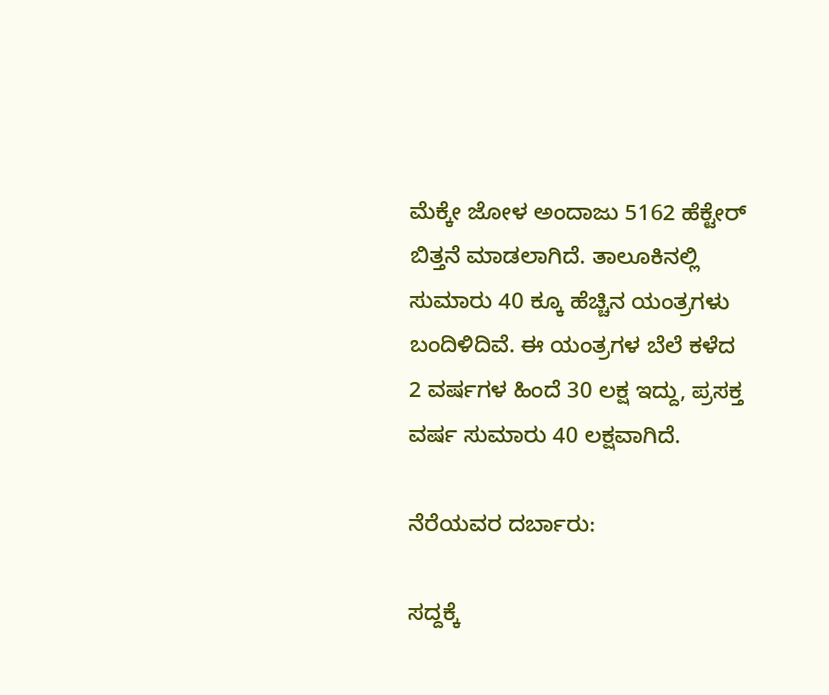ಮೆಕ್ಕೇ ಜೋಳ ಅಂದಾಜು 5162 ಹೆಕ್ಟೇರ್ ಬಿತ್ತನೆ ಮಾಡಲಾಗಿದೆ. ತಾಲೂಕಿನಲ್ಲಿ ಸುಮಾರು 40 ಕ್ಕೂ ಹೆಚ್ಚಿನ ಯಂತ್ರಗಳು ಬಂದಿಳಿದಿವೆ. ಈ ಯಂತ್ರಗಳ ಬೆಲೆ ಕಳೆದ 2 ವರ್ಷಗಳ ಹಿಂದೆ 30 ಲಕ್ಷ ಇದ್ದು, ಪ್ರಸಕ್ತ ವರ್ಷ ಸುಮಾರು 40 ಲಕ್ಷವಾಗಿದೆ.

ನೆರೆಯವರ ದರ್ಬಾರು:

ಸದ್ದಕ್ಕೆ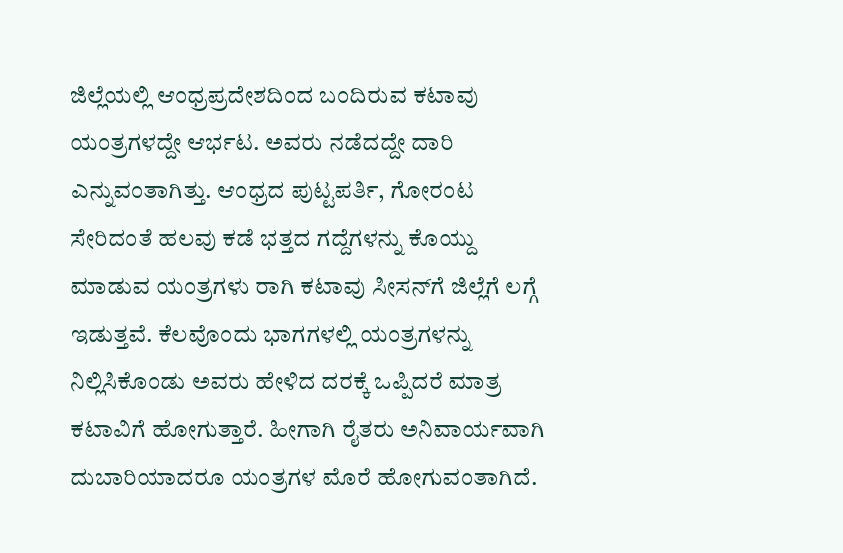ಜಿಲ್ಲೆಯಲ್ಲಿ ಆಂಧ್ರಪ್ರದೇಶದಿಂದ ಬಂದಿರುವ ಕಟಾವು ಯಂತ್ರಗಳದ್ದೇ ಆರ್ಭಟ. ಅವರು ನಡೆದದ್ದೇ ದಾರಿ ಎನ್ನುವಂತಾಗಿತ್ತು. ಆಂಧ್ರದ ಪುಟ್ಟಪರ್ತಿ, ಗೋರಂಟ ಸೇರಿದಂತೆ ಹಲವು ಕಡೆ ಭತ್ತದ ಗದ್ದೆಗಳನ್ನು ಕೊಯ್ದು ಮಾಡುವ ಯಂತ್ರಗಳು ರಾಗಿ ಕಟಾವು ಸೀಸನ್‌ಗೆ ಜಿಲ್ಲೆಗೆ ಲಗ್ಗೆ ಇಡುತ್ತವೆ. ಕೆಲವೊಂದು ಭಾಗಗಳಲ್ಲಿ ಯಂತ್ರಗಳನ್ನು ನಿಲ್ಲಿಸಿಕೊಂಡು ಅವರು ಹೇಳಿದ ದರಕ್ಕೆ ಒಪ್ಪಿದರೆ ಮಾತ್ರ ಕಟಾವಿಗೆ ಹೋಗುತ್ತಾರೆ. ಹೀಗಾಗಿ ರೈತರು ಅನಿವಾರ್ಯವಾಗಿ ದುಬಾರಿಯಾದರೂ ಯಂತ್ರಗಳ ಮೊರೆ ಹೋಗುವಂತಾಗಿದೆ.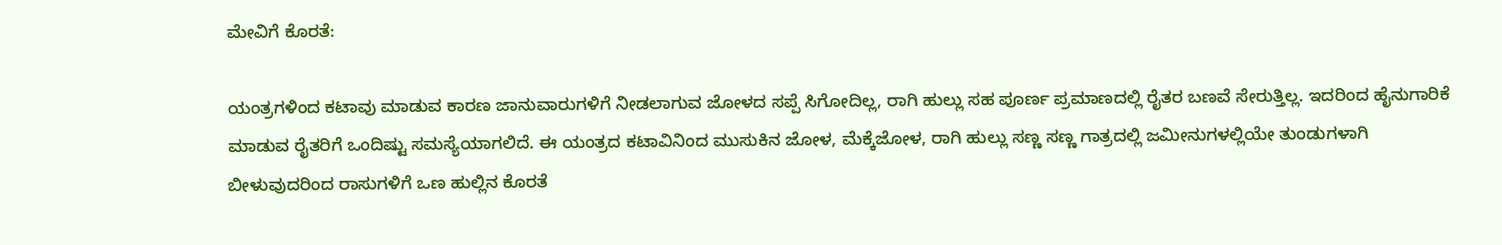ಮೇವಿಗೆ ಕೊರತೆ:

ಯಂತ್ರಗಳಿಂದ ಕಟಾವು ಮಾಡುವ ಕಾರಣ ಜಾನುವಾರುಗಳಿಗೆ ನೀಡಲಾಗುವ ಜೋಳದ ಸಪ್ಪೆ ಸಿಗೋದಿಲ್ಲ, ರಾಗಿ ಹುಲ್ಲು ಸಹ ಪೂರ್ಣ ಪ್ರಮಾಣದಲ್ಲಿ ರೈತರ ಬಣವೆ ಸೇರುತ್ತಿಲ್ಲ. ಇದರಿಂದ ಹೈನುಗಾರಿಕೆ ಮಾಡುವ ರೈತರಿಗೆ ಒಂದಿಷ್ಟು ಸಮಸ್ಯೆಯಾಗಲಿದೆ. ಈ ಯಂತ್ರದ ಕಟಾವಿನಿಂದ ಮುಸುಕಿನ ಜೋಳ, ಮೆಕ್ಕೆಜೋಳ, ರಾಗಿ ಹುಲ್ಲು ಸಣ್ಣ ಸಣ್ಣ ಗಾತ್ರದಲ್ಲಿ ಜಮೀನುಗಳಲ್ಲಿಯೇ ತುಂಡುಗಳಾಗಿ ಬೀಳುವುದರಿಂದ ರಾಸುಗಳಿಗೆ ಒಣ ಹುಲ್ಲಿನ ಕೊರತೆ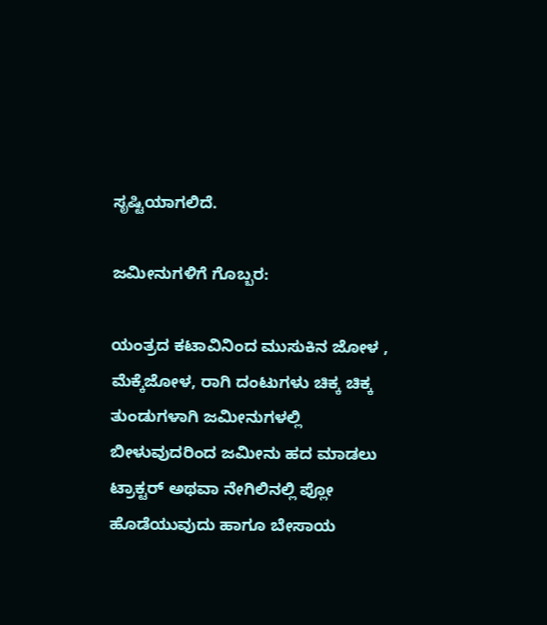ಸೃಷ್ಟಿಯಾಗಲಿದೆ.

ಜಮೀನುಗಳಿಗೆ ಗೊಬ್ಬರ:

ಯಂತ್ರದ ಕಟಾವಿನಿಂದ ಮುಸುಕಿನ ಜೋಳ , ಮೆಕ್ಕೆಜೋಳ, ರಾಗಿ ದಂಟುಗಳು ಚಿಕ್ಕ ಚಿಕ್ಕ ತುಂಡುಗಳಾಗಿ ಜಮೀನುಗಳಲ್ಲಿ ಬೀಳುವುದರಿಂದ ಜಮೀನು ಹದ ಮಾಡಲು ಟ್ರಾಕ್ಟರ್ ಅಥವಾ ನೇಗಿಲಿನಲ್ಲಿ ಪ್ಲೋ ಹೊಡೆಯುವುದು ಹಾಗೂ ಬೇಸಾಯ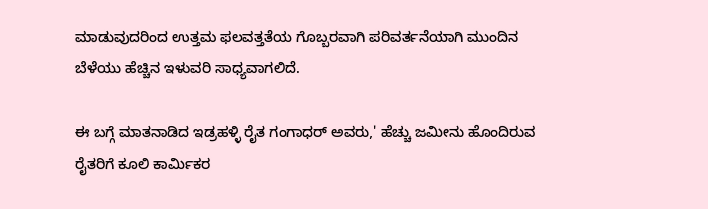ಮಾಡುವುದರಿಂದ ಉತ್ತಮ ಫಲವತ್ತತೆಯ ಗೊಬ್ಬರವಾಗಿ ಪರಿವರ್ತನೆಯಾಗಿ ಮುಂದಿನ ಬೆಳೆಯು ಹೆಚ್ಚಿನ ಇಳುವರಿ ಸಾಧ್ಯವಾಗಲಿದೆ.

ಈ ಬಗ್ಗೆ ಮಾತನಾಡಿದ ಇಡ್ರಹಳ್ಳಿ ರೈತ ಗಂಗಾಧರ್ ಅವರು,' ಹೆಚ್ಚು ಜಮೀನು ಹೊಂದಿರುವ ರೈತರಿಗೆ ಕೂಲಿ ಕಾರ್ಮಿಕರ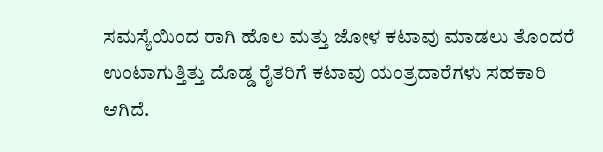ಸಮಸ್ಯೆಯಿಂದ ರಾಗಿ ಹೊಲ ಮತ್ತು ಜೋಳ ಕಟಾವು ಮಾಡಲು ತೊಂದರೆ ಉಂಟಾಗುತ್ತಿತ್ತು ದೊಡ್ಡ ರೈತರಿಗೆ ಕಟಾವು ಯಂತ್ರದಾರೆಗಳು ಸಹಕಾರಿ ಆಗಿದೆ.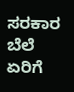ಸರಕಾರ ಬೆಲೆ ಏರಿಗೆ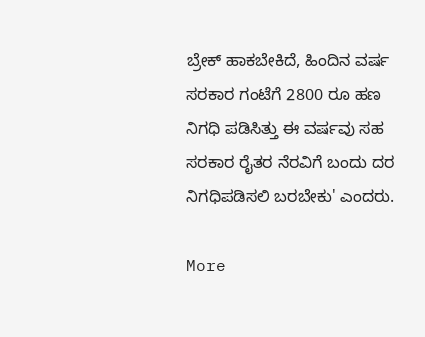ಬ್ರೇಕ್ ಹಾಕಬೇಕಿದೆ, ಹಿಂದಿನ ವರ್ಷ ಸರಕಾರ ಗಂಟೆಗೆ 2800 ರೂ ಹಣ ನಿಗಧಿ ಪಡಿಸಿತ್ತು ಈ ವರ್ಷವು ಸಹ ಸರಕಾರ ರೈತರ ನೆರವಿಗೆ ಬಂದು ದರ ನಿಗಧಿಪಡಿಸಲಿ ಬರಬೇಕು' ಎಂದರು.

More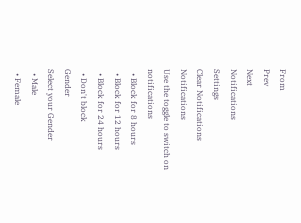From
Prev
Next
Notifications
Settings
Clear Notifications
Notifications
Use the toggle to switch on notifications
  • Block for 8 hours
  • Block for 12 hours
  • Block for 24 hours
  • Don't block
Gender
Select your Gender
  • Male
  • Female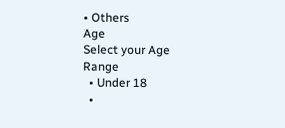• Others
Age
Select your Age Range
  • Under 18
  •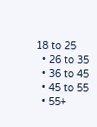18 to 25
  • 26 to 35
  • 36 to 45
  • 45 to 55
  • 55+